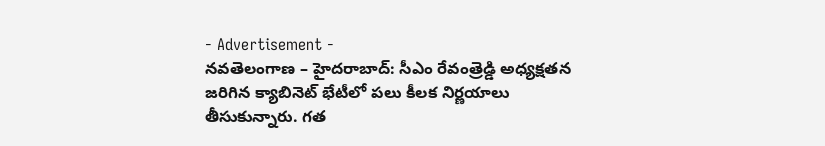- Advertisement -
నవతెలంగాణ – హైదరాబాద్: సీఎం రేవంత్రెడ్డి అధ్యక్షతన జరిగిన క్యాబినెట్ భేటీలో పలు కీలక నిర్ణయాలు తీసుకున్నారు. గత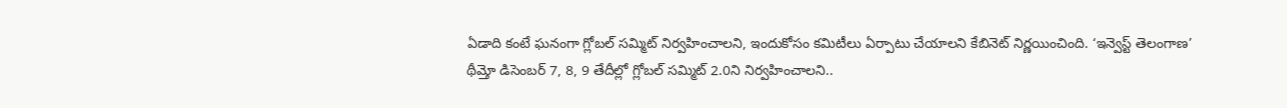ఏడాది కంటే ఘనంగా గ్లోబల్ సమ్మిట్ నిర్వహించాలని, ఇందుకోసం కమిటీలు ఏర్పాటు చేయాలని కేబినెట్ నిర్ణయించింది. ‘ఇన్వెస్ట్ తెలంగాణ’ థీమ్తో డిసెంబర్ 7, 8, 9 తేదీల్లో గ్లోబల్ సమ్మిట్ 2.0ని నిర్వహించాలని..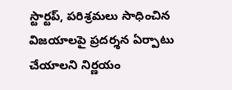స్టార్టప్, పరిశ్రమలు సాధించిన విజయాలపై ప్రదర్శన ఏర్పాటు చేయాలని నిర్ణయం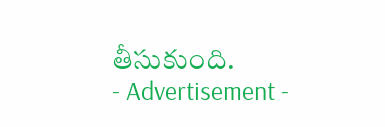తీసుకుంది.
- Advertisement -